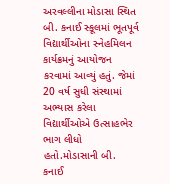અરવલ્લીના મોડાસા સ્થિત બી. કનાઈ સ્કૂલમાં ભૂતપૂર્વ વિદ્યાર્થીઓના સ્નેહમિલન કાર્યક્રમનું આયોજન કરવામાં આવ્યું હતું. જેમાં 20 વર્ષ સુધી સંસ્થામાં અભ્યાસ કરેલા વિદ્યાર્થીઓએ ઉત્સાહભેર ભાગ લીધો હતો.મોડાસાની બી. કનાઈ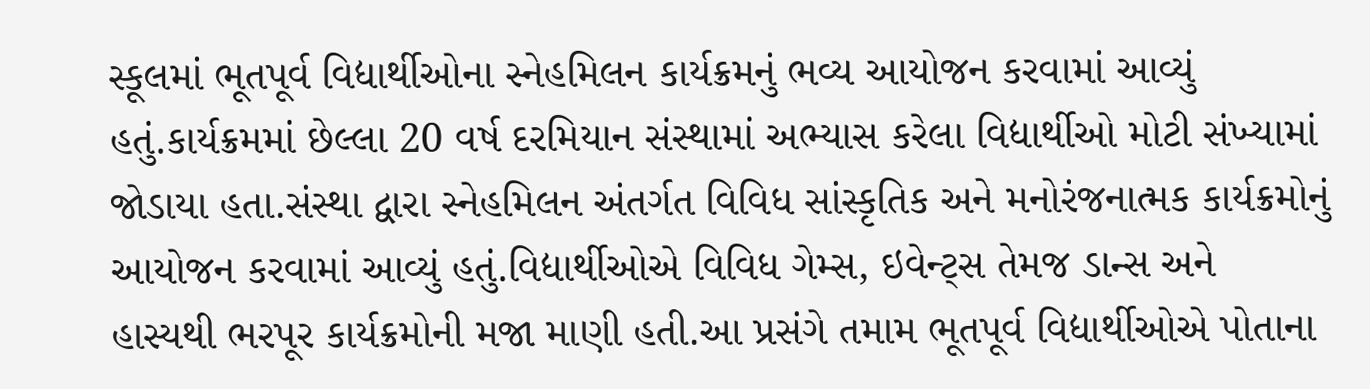સ્કૂલમાં ભૂતપૂર્વ વિદ્યાર્થીઓના સ્નેહમિલન કાર્યક્રમનું ભવ્ય આયોજન કરવામાં આવ્યું હતું.કાર્યક્રમમાં છેલ્લા 20 વર્ષ દરમિયાન સંસ્થામાં અભ્યાસ કરેલા વિદ્યાર્થીઓ મોટી સંખ્યામાં જોડાયા હતા.સંસ્થા દ્વારા સ્નેહમિલન અંતર્ગત વિવિધ સાંસ્કૃતિક અને મનોરંજનાત્મક કાર્યક્રમોનું આયોજન કરવામાં આવ્યું હતું.વિદ્યાર્થીઓએ વિવિધ ગેમ્સ, ઇવેન્ટ્સ તેમજ ડાન્સ અને હાસ્યથી ભરપૂર કાર્યક્રમોની મજા માણી હતી.આ પ્રસંગે તમામ ભૂતપૂર્વ વિદ્યાર્થીઓએ પોતાના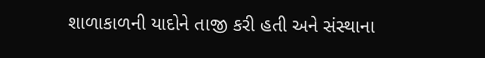શાળાકાળની યાદોને તાજી કરી હતી અને સંસ્થાના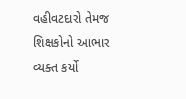વહીવટદારો તેમજ શિક્ષકોનો આભાર વ્યક્ત કર્યો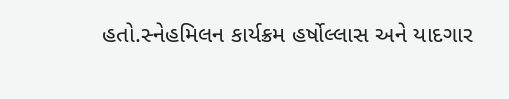હતો.સ્નેહમિલન કાર્યક્રમ હર્ષોલ્લાસ અને યાદગાર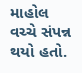માહોલ વચ્ચે સંપન્ન થયો હતો.